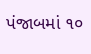પંજાબમાં ૧૦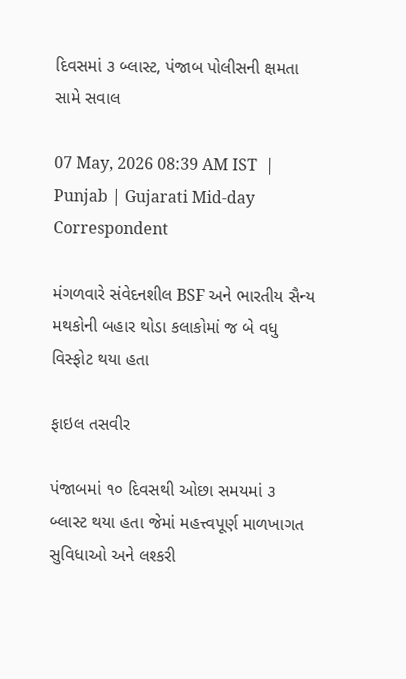દિવસમાં ૩ બ્લાસ્ટ, પંજાબ પોલીસની ક્ષમતા સામે સવાલ

07 May, 2026 08:39 AM IST  |  Punjab | Gujarati Mid-day Correspondent

મંગળવારે સંવેદનશીલ BSF અને ભારતીય સૈન્ય મથકોની બહાર થોડા કલાકોમાં જ બે વધુ વિસ્ફોટ થયા હતા

ફાઇલ તસવીર

પંજાબમાં ૧૦ દિવસથી ઓછા સમયમાં ૩ બ્લાસ્ટ થયા હતા જેમાં મહત્ત્વપૂર્ણ માળખાગત સુવિધાઓ અને લશ્કરી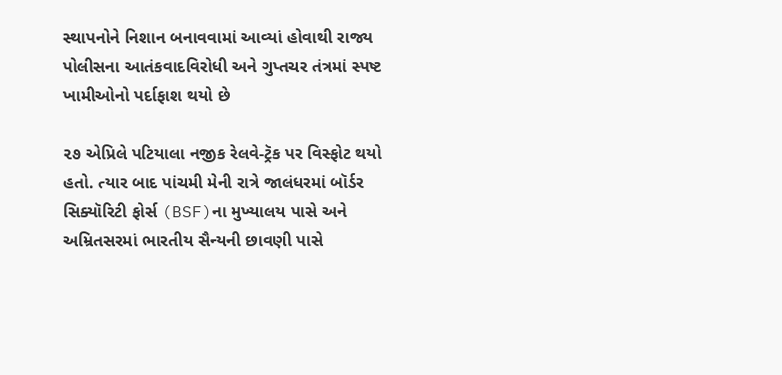સ્થાપનોને નિશાન બનાવવામાં આવ્યાં હોવાથી રાજ્ય પોલીસના આતંકવાદવિરોધી અને ગુપ્તચર તંત્રમાં સ્પષ્ટ ખામીઓનો પર્દાફાશ થયો છે

૨૭ એપ્રિલે પટિયાલા નજીક રેલવે-ટ્રૅક પર વિસ્ફોટ થયો હતો. ત્યાર બાદ પાંચમી મેની રાત્રે જાલંધરમાં બૉર્ડર સિક્યૉરિટી ફોર્સ (BSF)ના મુખ્યાલય પાસે અને અમ્રિતસરમાં ભારતીય સૈન્યની છાવણી પાસે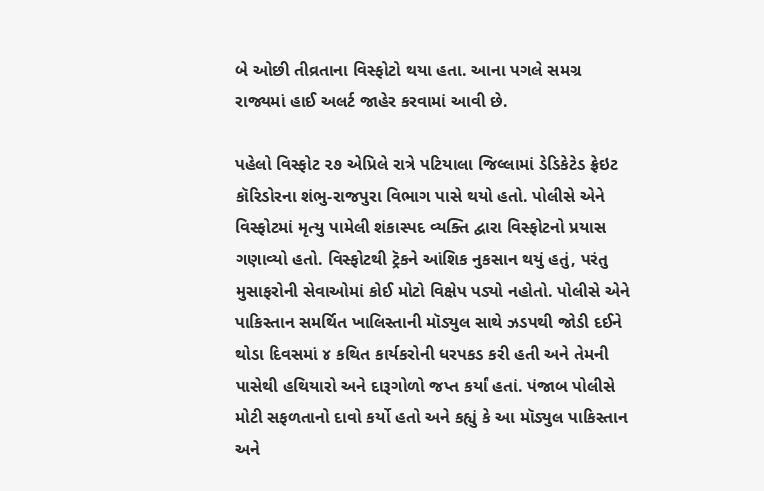બે ઓછી તીવ્રતાના વિસ્ફોટો થયા હતા. આના પગલે સમગ્ર રાજ્યમાં હાઈ અલર્ટ જાહેર કરવામાં આવી છે.

પહેલો વિસ્ફોટ ૨૭ એપ્રિલે રાત્રે પટિયાલા જિલ્લામાં ડેડિકેટેડ ફ્રેઇટ કૉરિડોરના શંભુ-રાજપુરા વિભાગ પાસે થયો હતો. પોલીસે એને વિસ્ફોટમાં મૃત્યુ પામેલી શંકાસ્પદ વ્યક્તિ દ્વારા વિસ્ફોટનો પ્રયાસ ગણાવ્યો હતો. વિસ્ફોટથી ટ્રૅકને આંશિક નુકસાન થયું હતું, પરંતુ મુસાફરોની સેવાઓમાં કોઈ મોટો વિક્ષેપ પડ્યો નહોતો. પોલીસે એને પાકિસ્તાન સમર્થિત ખાલિસ્તાની મૉડ્યુલ સાથે ઝડપથી જોડી દઈને થોડા દિવસમાં ૪ કથિત કાર્યકરોની ધરપકડ કરી હતી અને તેમની પાસેથી હથિયારો અને દારૂગોળો જપ્ત કર્યાં હતાં. પંજાબ પોલીસે મોટી સફળતાનો દાવો કર્યો હતો અને કહ્યું કે આ મૉડ્યુલ પાકિસ્તાન અને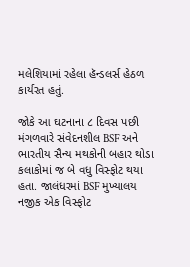મલેશિયામાં રહેલા હૅન્ડલર્સ હેઠળ કાર્યરત હતું.

જોકે આ ઘટનાના ૮ દિવસ પછી મંગળવારે સંવેદનશીલ BSF અને ભારતીય સૈન્ય મથકોની બહાર થોડા કલાકોમાં જ બે વધુ વિસ્ફોટ થયા હતા. જાલંધરમાં BSF મુખ્યાલય નજીક એક વિસ્ફોટ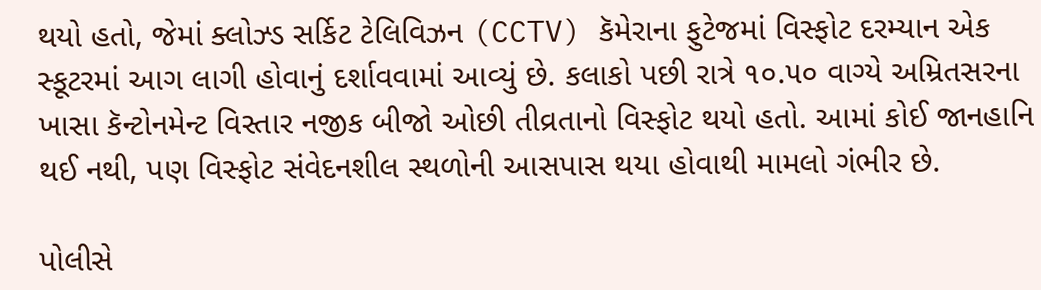થયો હતો, જેમાં ક્લોઝ્ડ સર્કિટ ટેલિવિઝન (CCTV) કૅમેરાના ફુટેજમાં વિસ્ફોટ દરમ્યાન એક સ્કૂટરમાં આગ લાગી હોવાનું દર્શાવવામાં આવ્યું છે. કલાકો પછી રાત્રે ૧૦.૫૦ વાગ્યે અમ્રિતસરના ખાસા કૅન્ટોનમેન્ટ વિસ્તાર નજીક બીજો ઓછી તીવ્રતાનો વિસ્ફોટ થયો હતો. આમાં કોઈ જાનહાનિ થઈ નથી, પણ વિસ્ફોટ સંવેદનશીલ સ્થળોની આસપાસ થયા હોવાથી મામલો ગંભીર છે.

પોલીસે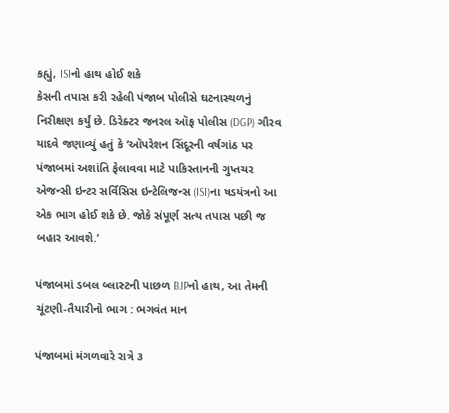કહ્યું, ISIનો હાથ હોઈ શકે
કેસની તપાસ કરી રહેલી પંજાબ પોલીસે ઘટનાસ્થળનું નિરીક્ષણ કર્યું છે. ડિરેક્ટર જનરલ ઑફ પોલીસ (DGP) ગૌરવ યાદવે જણાવ્યું હતું કે ‘ઑપરેશન સિંદૂરની વર્ષગાંઠ પર પંજાબમાં અશાંતિ ફેલાવવા માટે પાકિસ્તાનની ગુપ્તચર એજન્સી ઇન્ટર સર્વિસિસ ઇન્ટેલિજન્સ (ISI)ના ષડયંત્રનો આ એક ભાગ હોઈ શકે છે. જોકે સંપૂર્ણ સત્ય તપાસ પછી જ બહાર આવશે.’

પંજાબમાં ડબલ બ્લાસ્ટની પાછળ BJPનો હાથ, આ તેમની ચૂંટણી-તૈયારીનો ભાગ : ભગવંત માન

પંજાબમાં મંગળવારે રાત્રે ૩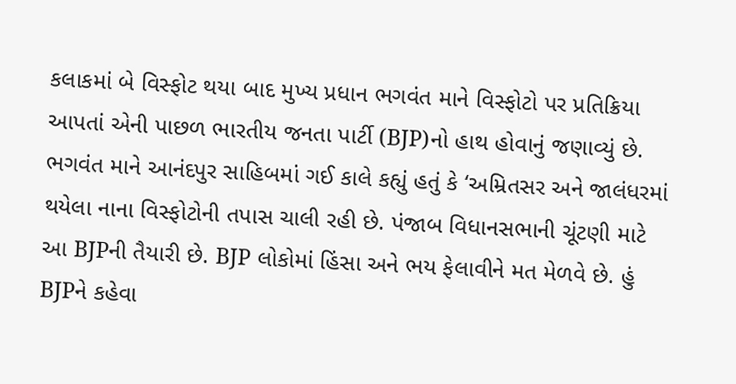કલાકમાં બે વિસ્ફોટ થયા બાદ મુખ્ય પ્રધાન ભગવંત માને વિસ્ફોટો પર પ્રતિક્રિયા આપતાં એની પાછળ ભારતીય જનતા પાર્ટી (BJP)નો હાથ હોવાનું જણાવ્યું છે. ભગવંત માને આનંદપુર સાહિબમાં ગઈ કાલે કહ્યું હતું કે ‘અમ્રિતસર અને જાલંધરમાં થયેલા નાના વિસ્ફોટોની તપાસ ચાલી રહી છે. પંજાબ વિધાનસભાની ચૂંટણી માટે આ BJPની તૈયારી છે. BJP લોકોમાં હિંસા અને ભય ફેલાવીને મત મેળવે છે. હું BJPને કહેવા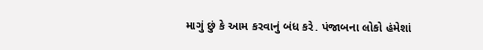માગું છું કે આમ કરવાનું બંધ કરે. પંજાબના લોકો હંમેશાં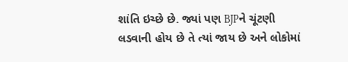શાંતિ ઇચ્છે છે. જ્યાં પણ BJPને ચૂંટણી લડવાની હોય છે તે ત્યાં જાય છે અને લોકોમાં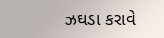ઝઘડા કરાવે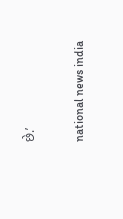છે.’

national news india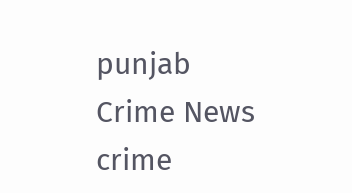punjab Crime News crime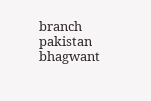branch pakistan bhagwant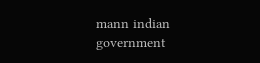mann indian government